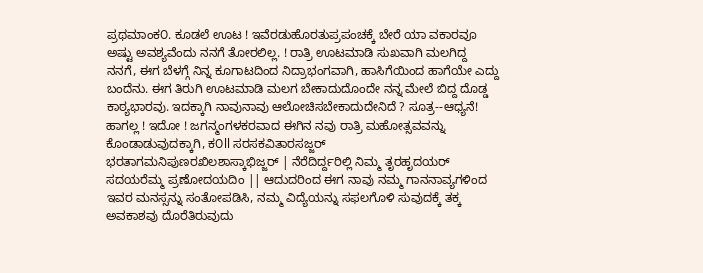ಪ್ರಥಮಾಂಕ೦. ಕೂಡಲೆ ಊಟ ! ಇವೆರಡುಹೊರತುಪ್ರಪಂಚಕ್ಕೆ ಬೇರೆ ಯಾ ವಕಾರವೂ ಅಷ್ಟು ಅವಶ್ಯವೆಂದು ನನಗೆ ತೋರಲಿಲ್ಲ. ! ರಾತ್ರಿ ಊಟಮಾಡಿ ಸುಖವಾಗಿ ಮಲಗಿದ್ದ ನನಗೆ, ಈಗ ಬೆಳಗ್ಗೆ ನಿನ್ನ ಕೂಗಾಟದಿಂದ ನಿದ್ರಾಭಂಗವಾಗಿ, ಹಾಸಿಗೆಯಿಂದ ಹಾಗೆಯೇ ಎದ್ದು ಬಂದೆನು. ಈಗ ತಿರುಗಿ ಊಟಮಾಡಿ ಮಲಗ ಬೇಕಾದುದೊಂದೇ ನನ್ನ ಮೇಲೆ ಬಿದ್ದ ದೊಡ್ಡ ಕಾಠ್ಯಭಾರವು. ಇದಕ್ಕಾಗಿ ನಾವುನಾವು ಆಲೋಚಿಸಬೇಕಾದುದೇನಿದೆ ? ಸೂತ್ರ--ಆಧ್ಯನೆ! ಹಾಗಲ್ಲ ! ಇದೋ ! ಜಗನ್ಮಂಗಳಕರವಾದ ಈಗಿನ ನವು ರಾತ್ರಿ ಮಹೋತ್ಸವವನ್ನು ಕೊಂಡಾಡುವುದಕ್ಕಾಗಿ, ಕ೦ll ಸರಸಕವಿತಾರಸಜ್ಜರ್ ಭರತಾಗಮನಿಪುಣರಖಿಲಶಾಸ್ಕಾಭಿಜ್ಜರ್ | ನೆರೆದಿರ್ದ್ದರಿಲ್ಲಿ ನಿಮ್ಮ ತೃರಹೃದಯರ್ ಸದಯರೆಮ್ಮ ಪ್ರಣೋದಯದಿಂ || ಆದುದರಿಂದ ಈಗ ನಾವು ನಮ್ಮ ಗಾನನಾವ್ಯಗಳಿಂದ ಇವರ ಮನಸ್ಸನ್ನು ಸಂತೋಪಡಿಸಿ, ನಮ್ಮ ವಿದ್ಯೆಯನ್ನು ಸಫಲಗೊಳಿ ಸುವುದಕ್ಕೆ ತಕ್ಕ ಅವಕಾಶವು ದೊರೆತಿರುವುದು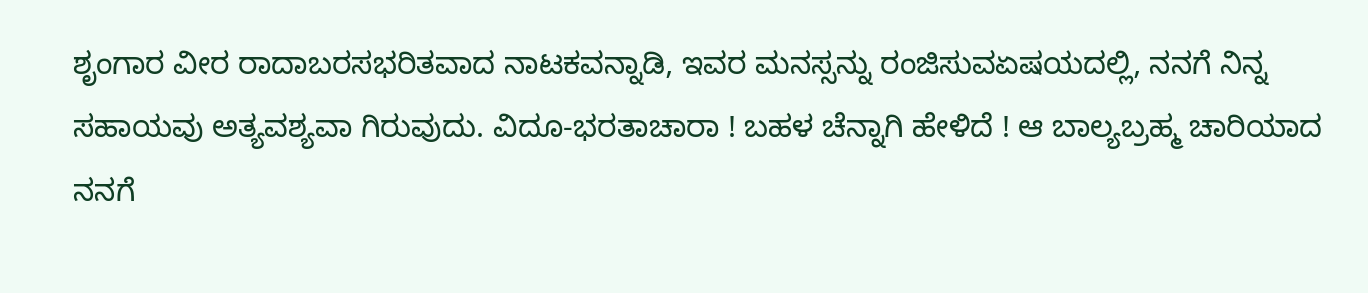ಶೃಂಗಾರ ವೀರ ರಾದಾಬರಸಭರಿತವಾದ ನಾಟಕವನ್ನಾಡಿ, ಇವರ ಮನಸ್ಸನ್ನು ರಂಜಿಸುವಏಷಯದಲ್ಲಿ, ನನಗೆ ನಿನ್ನ ಸಹಾಯವು ಅತ್ಯವಶ್ಯವಾ ಗಿರುವುದು. ವಿದೂ-ಭರತಾಚಾರಾ ! ಬಹಳ ಚೆನ್ನಾಗಿ ಹೇಳಿದೆ ! ಆ ಬಾಲ್ಯಬ್ರಹ್ಮ ಚಾರಿಯಾದ ನನಗೆ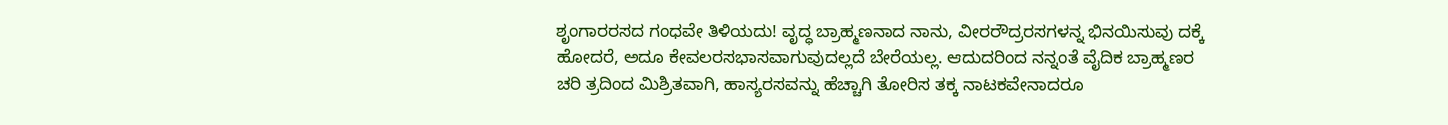ಶೃಂಗಾರರಸದ ಗಂಧವೇ ತಿಳಿಯದು! ವೃದ್ಧ ಬ್ರಾಹ್ಮಣನಾದ ನಾನು, ವೀರರೌದ್ರರಸಗಳನ್ನ ಭಿನಯಿಸುವು ದಕ್ಕೆ ಹೋದರೆ, ಅದೂ ಕೇವಲರಸಭಾಸವಾಗುವುದಲ್ಲದೆ ಬೇರೆಯಲ್ಲ. ಆದುದರಿಂದ ನನ್ನಂತೆ ವೈದಿಕ ಬ್ರಾಹ್ಮಣರ ಚರಿ ತ್ರದಿಂದ ಮಿಶ್ರಿತವಾಗಿ, ಹಾಸ್ಯರಸವನ್ನು ಹೆಚ್ಚಾಗಿ ತೋರಿಸ ತಕ್ಕ ನಾಟಕವೇನಾದರೂ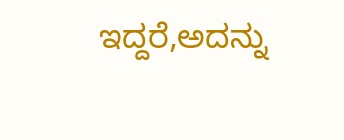ಇದ್ದರೆ,ಅದನ್ನು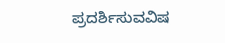ಪ್ರದರ್ಶಿಸುವವಿಷ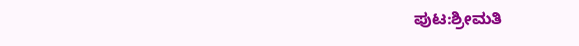ಪುಟ:ಶ್ರೀಮತಿ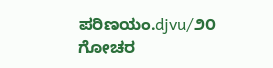ಪರಿಣಯಂ.djvu/೨೦
ಗೋಚರ